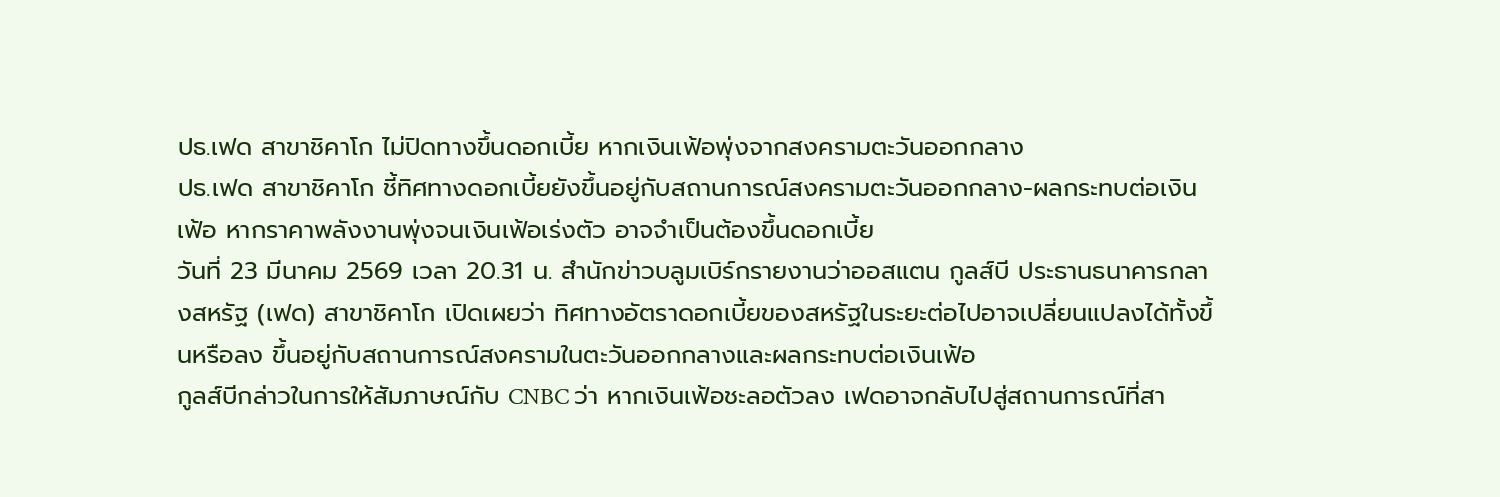ปธ.เฟด สาขาชิคาโก ไม่ปิดทางขึ้นดอกเบี้ย หากเงินเฟ้อพุ่งจากสงครามตะวันออกกลาง
ปธ.เฟด สาขาชิคาโก ชี้ทิศทางดอกเบี้ยยังขึ้นอยู่กับสถานการณ์สงครามตะวันออกกลาง-ผลกระทบต่อเงินเฟ้อ หากราคาพลังงานพุ่งจนเงินเฟ้อเร่งตัว อาจจำเป็นต้องขึ้นดอกเบี้ย
วันที่ 23 มีนาคม 2569 เวลา 20.31 น. สำนักข่าวบลูมเบิร์กรายงานว่าออสแตน กูลส์บี ประธานธนาคารกลางสหรัฐ (เฟด) สาขาชิคาโก เปิดเผยว่า ทิศทางอัตราดอกเบี้ยของสหรัฐในระยะต่อไปอาจเปลี่ยนแปลงได้ทั้งขึ้นหรือลง ขึ้นอยู่กับสถานการณ์สงครามในตะวันออกกลางและผลกระทบต่อเงินเฟ้อ
กูลส์บีกล่าวในการให้สัมภาษณ์กับ CNBC ว่า หากเงินเฟ้อชะลอตัวลง เฟดอาจกลับไปสู่สถานการณ์ที่สา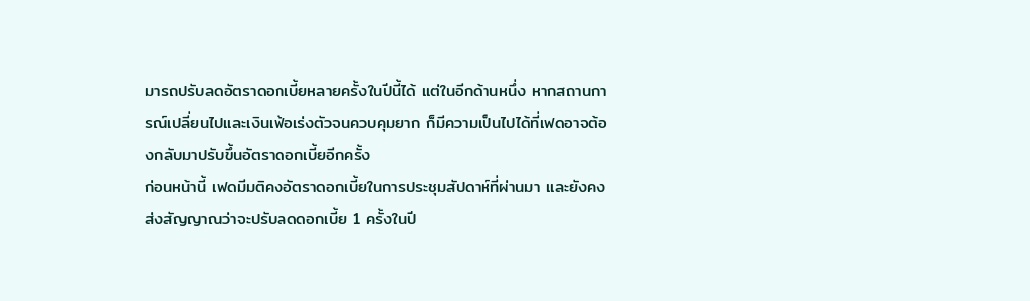มารถปรับลดอัตราดอกเบี้ยหลายครั้งในปีนี้ได้ แต่ในอีกด้านหนึ่ง หากสถานการณ์เปลี่ยนไปและเงินเฟ้อเร่งตัวจนควบคุมยาก ก็มีความเป็นไปได้ที่เฟดอาจต้องกลับมาปรับขึ้นอัตราดอกเบี้ยอีกครั้ง
ก่อนหน้านี้ เฟดมีมติคงอัตราดอกเบี้ยในการประชุมสัปดาห์ที่ผ่านมา และยังคงส่งสัญญาณว่าจะปรับลดดอกเบี้ย 1 ครั้งในปี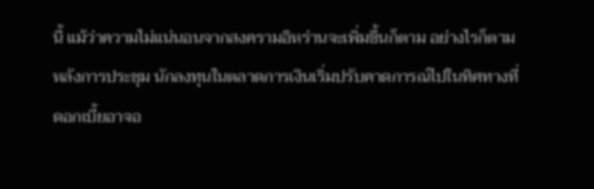นี้ แม้ว่าความไม่แน่นอนจากสงครามอิหร่านจะเพิ่มขึ้นก็ตาม อย่างไรก็ตามหลังการประชุม นักลงทุนในตลาดการเงินเริ่มปรับคาดการณ์ไปในทิศทางที่ดอกเบี้ยอาจอ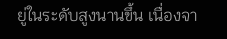ยู่ในระดับสูงนานขึ้น เนื่องจา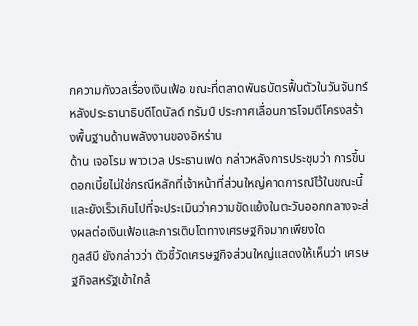กความกังวลเรื่องเงินเฟ้อ ขณะที่ตลาดพันธบัตรฟื้นตัวในวันจันทร์ หลังประธานาธิบดีโดนัลด์ ทรัมป์ ประกาศเลื่อนการโจมตีโครงสร้างพื้นฐานด้านพลังงานของอิหร่าน
ด้าน เจอโรม พาวเวล ประธานเฟด กล่าวหลังการประชุมว่า การขึ้นดอกเบี้ยไม่ใช่กรณีหลักที่เจ้าหน้าที่ส่วนใหญ่คาดการณ์ไว้ในขณะนี้ และยังเร็วเกินไปที่จะประเมินว่าความขัดแย้งในตะวันออกกลางจะส่งผลต่อเงินเฟ้อและการเติบโตทางเศรษฐกิจมากเพียงใด
กูลส์บี ยังกล่าวว่า ตัวชี้วัดเศรษฐกิจส่วนใหญ่แสดงให้เห็นว่า เศรษฐกิจสหรัฐเข้าใกล้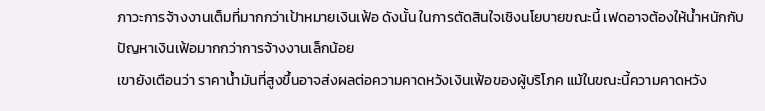ภาวะการจ้างงานเต็มที่มากกว่าเป้าหมายเงินเฟ้อ ดังนั้น ในการตัดสินใจเชิงนโยบายขณะนี้ เฟดอาจต้องให้น้ำหนักกับปัญหาเงินเฟ้อมากกว่าการจ้างงานเล็กน้อย
เขายังเตือนว่า ราคาน้ำมันที่สูงขึ้นอาจส่งผลต่อความคาดหวังเงินเฟ้อของผู้บริโภค แม้ในขณะนี้ความคาดหวัง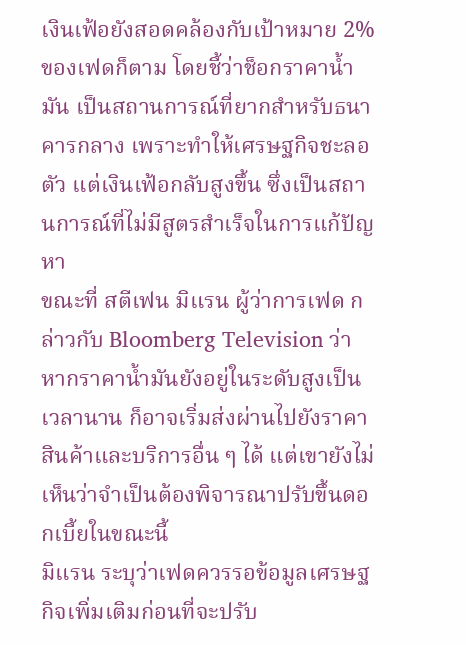เงินเฟ้อยังสอดคล้องกับเป้าหมาย 2% ของเฟดก็ตาม โดยชี้ว่าช็อกราคาน้ำมัน เป็นสถานการณ์ที่ยากสำหรับธนาคารกลาง เพราะทำให้เศรษฐกิจชะลอตัว แต่เงินเฟ้อกลับสูงขึ้น ซึ่งเป็นสถานการณ์ที่ไม่มีสูตรสำเร็จในการแก้ปัญหา
ขณะที่ สตีเฟน มิแรน ผู้ว่าการเฟด กล่าวกับ Bloomberg Television ว่า หากราคาน้ำมันยังอยู่ในระดับสูงเป็นเวลานาน ก็อาจเริ่มส่งผ่านไปยังราคาสินค้าและบริการอื่น ๆ ได้ แต่เขายังไม่เห็นว่าจำเป็นต้องพิจารณาปรับขึ้นดอกเบี้ยในขณะนี้
มิแรน ระบุว่าเฟดควรรอข้อมูลเศรษฐกิจเพิ่มเติมก่อนที่จะปรับ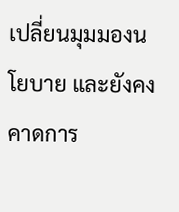เปลี่ยนมุมมองนโยบาย และยังคงคาดการ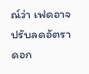ณ์ว่า เฟดอาจปรับลดอัตราดอก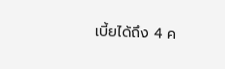เบี้ยได้ถึง 4 ค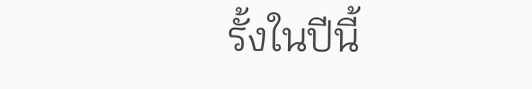รั้งในปีนี้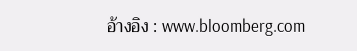อ้างอิง : www.bloomberg.com